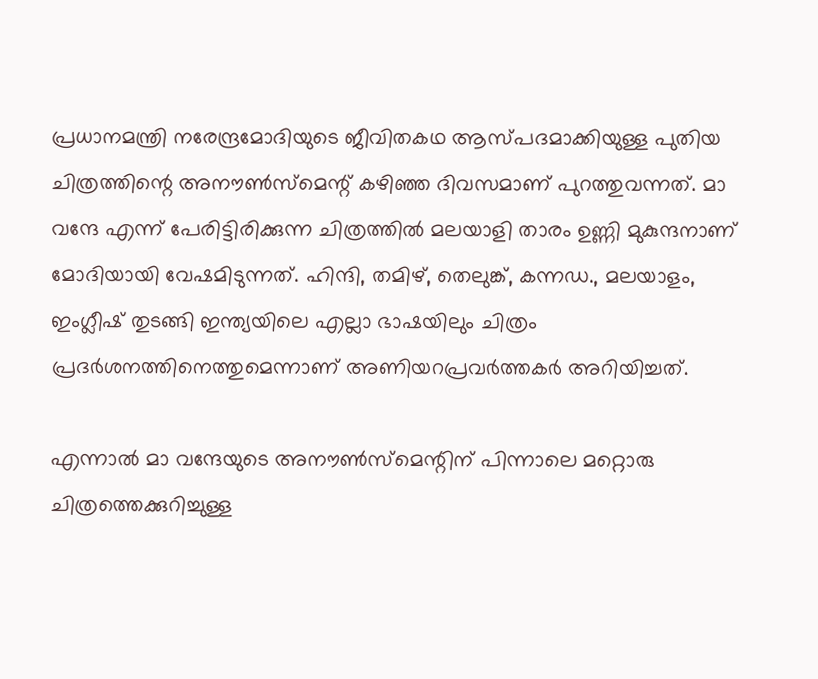പ്രധാനമന്ത്രി നരേന്ദ്രമോദിയുടെ ജീവിതകഥ ആസ്പദമാക്കിയുള്ള പുതിയ ചിത്രത്തിന്റെ അനൗണ്‍സ്‌മെന്റ് കഴിഞ്ഞ ദിവസമാണ് പുറത്തുവന്നത്. മാ വന്ദേ എന്ന് പേരിട്ടിരിക്കുന്ന ചിത്രത്തില്‍ മലയാളി താരം ഉണ്ണി മുകുന്ദനാണ് മോദിയായി വേഷമിടുന്നത്. ഹിന്ദി, തമിഴ്, തെലുങ്ക്, കന്നഡ., മലയാളം, ഇംഗ്ലീഷ് തുടങ്ങി ഇന്ത്യയിലെ എല്ലാ ഭാഷയിലും ചിത്രം പ്രദര്‍ശനത്തിനെത്തുമെന്നാണ് അണിയറപ്രവര്‍ത്തകര്‍ അറിയിച്ചത്.

എന്നാല്‍ മാ വന്ദേയുടെ അനൗണ്‍സ്‌മെന്റിന് പിന്നാലെ മറ്റൊരു ചിത്രത്തെക്കുറിച്ചുള്ള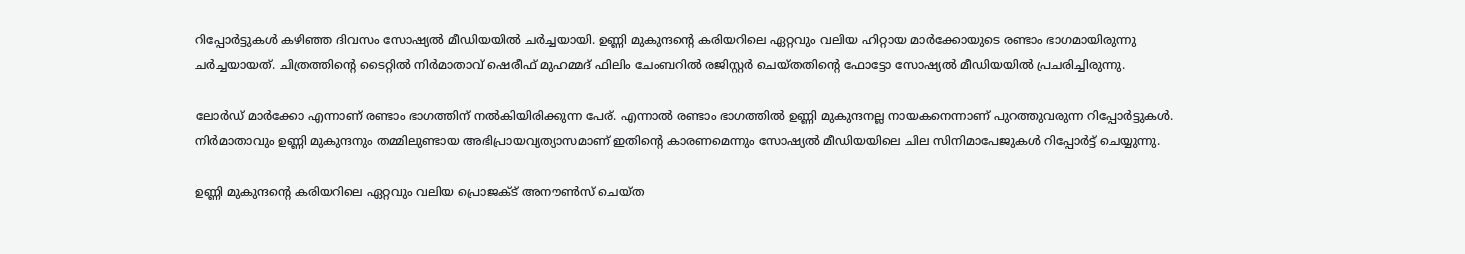റിപ്പോര്‍ട്ടുകള്‍ കഴിഞ്ഞ ദിവസം സോഷ്യല്‍ മീഡിയയില്‍ ചര്‍ച്ചയായി. ഉണ്ണി മുകുന്ദന്റെ കരിയറിലെ ഏറ്റവും വലിയ ഹിറ്റായ മാര്‍ക്കോയുടെ രണ്ടാം ഭാഗമായിരുന്നു ചര്‍ച്ചയായത്. ചിത്രത്തിന്റെ ടൈറ്റില്‍ നിര്‍മാതാവ് ഷെരീഫ് മുഹമ്മദ് ഫിലിം ചേംബറില്‍ രജിസ്റ്റര്‍ ചെയ്തതിന്റെ ഫോട്ടോ സോഷ്യല്‍ മീഡിയയില്‍ പ്രചരിച്ചിരുന്നു.

ലോര്‍ഡ് മാര്‍ക്കോ എന്നാണ് രണ്ടാം ഭാഗത്തിന് നല്‍കിയിരിക്കുന്ന പേര്. എന്നാല്‍ രണ്ടാം ഭാഗത്തില്‍ ഉണ്ണി മുകുന്ദനല്ല നായകനെന്നാണ് പുറത്തുവരുന്ന റിപ്പോര്‍ട്ടുകള്‍. നിര്‍മാതാവും ഉണ്ണി മുകുന്ദനും തമ്മിലുണ്ടായ അഭിപ്രായവ്യത്യാസമാണ് ഇതിന്റെ കാരണമെന്നും സോഷ്യല്‍ മീഡിയയിലെ ചില സിനിമാപേജുകള്‍ റിപ്പോര്‍ട്ട് ചെയ്യുന്നു.

ഉണ്ണി മുകുന്ദന്റെ കരിയറിലെ ഏറ്റവും വലിയ പ്രൊജക്ട് അനൗണ്‍സ് ചെയ്ത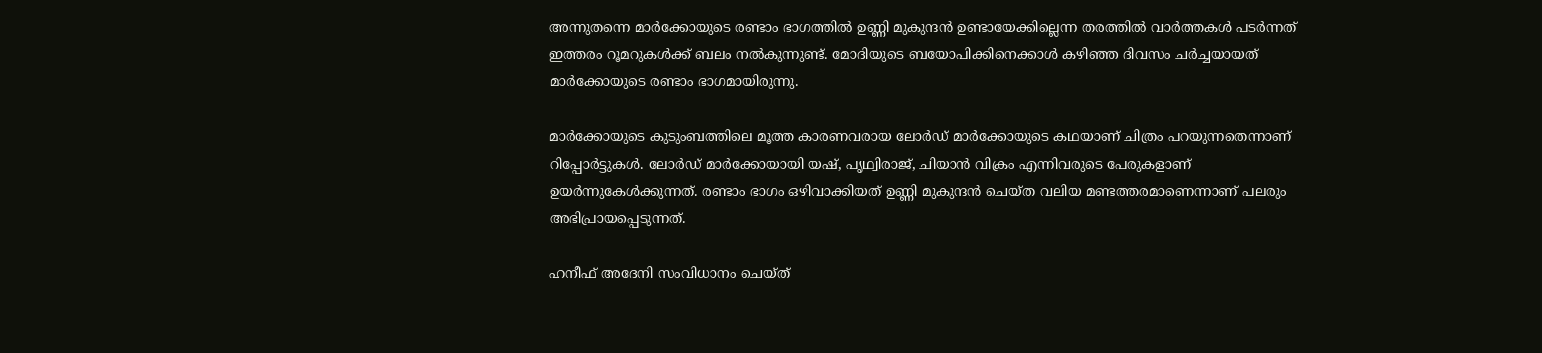അന്നുതന്നെ മാര്‍ക്കോയുടെ രണ്ടാം ഭാഗത്തില്‍ ഉണ്ണി മുകുന്ദന്‍ ഉണ്ടായേക്കില്ലെന്ന തരത്തില്‍ വാര്‍ത്തകള്‍ പടര്‍ന്നത് ഇത്തരം റൂമറുകള്‍ക്ക് ബലം നല്‍കുന്നുണ്ട്. മോദിയുടെ ബയോപിക്കിനെക്കാള്‍ കഴിഞ്ഞ ദിവസം ചര്‍ച്ചയായത് മാര്‍ക്കോയുടെ രണ്ടാം ഭാഗമായിരുന്നു.

മാര്‍ക്കോയുടെ കുടുംബത്തിലെ മൂത്ത കാരണവരായ ലോര്‍ഡ് മാര്‍ക്കോയുടെ കഥയാണ് ചിത്രം പറയുന്നതെന്നാണ് റിപ്പോര്‍ട്ടുകള്‍. ലോര്‍ഡ് മാര്‍ക്കോയായി യഷ്, പൃഥ്വിരാജ്, ചിയാന്‍ വിക്രം എന്നിവരുടെ പേരുകളാണ് ഉയര്‍ന്നുകേള്‍ക്കുന്നത്. രണ്ടാം ഭാഗം ഒഴിവാക്കിയത് ഉണ്ണി മുകുന്ദന്‍ ചെയ്ത വലിയ മണ്ടത്തരമാണെന്നാണ് പലരും അഭിപ്രായപ്പെടുന്നത്.

ഹനീഫ് അദേനി സംവിധാനം ചെയ്ത്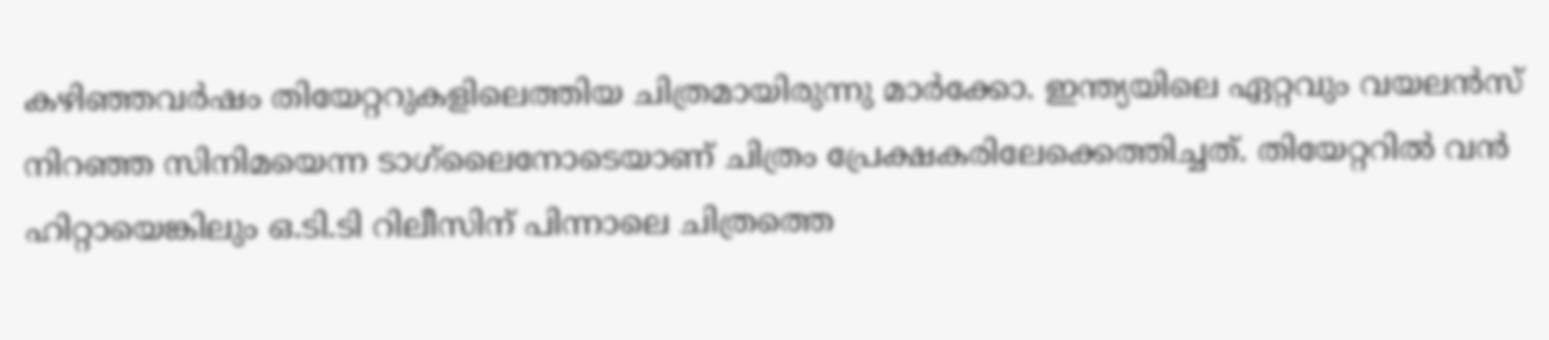കഴിഞ്ഞവര്‍ഷം തിയേറ്ററുകളിലെത്തിയ ചിത്രമായിരുന്നു മാര്‍ക്കോ. ഇന്ത്യയിലെ ഏറ്റവും വയലന്‍സ് നിറഞ്ഞ സിനിമയെന്ന ടാഗ്‌ലൈനോടെയാണ് ചിത്രം പ്രേക്ഷകരിലേക്കെത്തിച്ചത്. തിയേറ്ററില്‍ വന്‍ ഹിറ്റായെങ്കിലും ഒ.ടി.ടി റിലീസിന് പിന്നാലെ ചിത്രത്തെ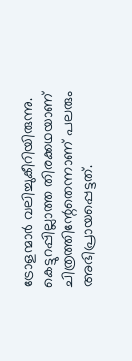ട്രോളന്മാര്‍ വലിച്ചുകീറിയിരുന്നു. കെട്ടുറപ്പില്ലാത്ത തിരക്കഥയാണ് ചിത്രത്തിന്റേതെന്നാണ് പലരും അഭിപ്രായപ്പെട്ടത്.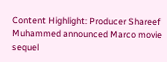Content Highlight: Producer Shareef Muhammed announced Marco movie sequel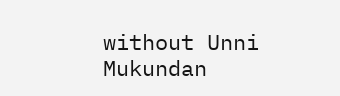without Unni Mukundan